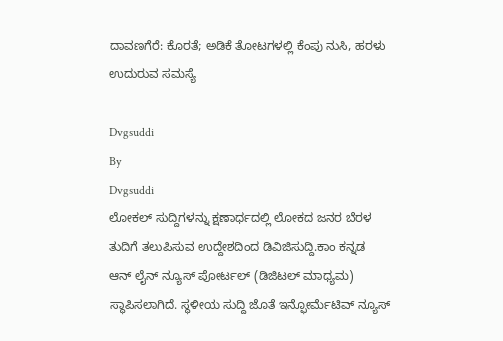ದಾವಣಗೆರೆ: ಕೊರತೆ; ಅಡಿಕೆ ತೋಟಗಳಲ್ಲಿ ಕೆಂಪು ನುಸಿ, ಹರಳು ಉದುರುವ ಸಮಸ್ಯೆ

Dvgsuddi
By
Dvgsuddi
ಲೋಕಲ್ ಸುದ್ದಿಗಳನ್ನು ಕ್ಷಣಾರ್ಧದಲ್ಲಿ ಲೋಕದ ಜನರ ಬೆರಳ ತುದಿಗೆ ತಲುಪಿಸುವ ಉದ್ದೇಶದಿಂದ ಡಿವಿಜಿಸುದ್ದಿ.ಕಾಂ ಕನ್ನಡ ಆನ್ ಲೈನ್ ನ್ಯೂಸ್ ಪೋರ್ಟಲ್ (ಡಿಜಿಟಲ್ ಮಾಧ್ಯಮ) ಸ್ಥಾಪಿಸಲಾಗಿದೆ. ಸ್ಥಳೀಯ ಸುದ್ದಿ ಜೊತೆ ಇನ್ಫೋರ್ಮೆಟಿವ್ ನ್ಯೂಸ್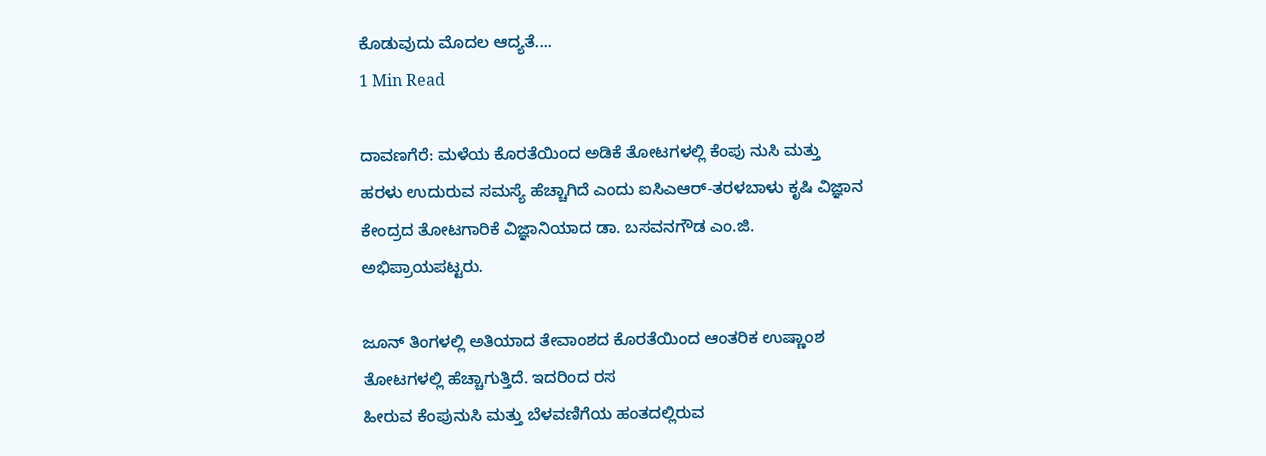ಕೊಡುವುದು ಮೊದಲ ಆದ್ಯತೆ....
1 Min Read

ದಾವಣಗೆರೆ: ಮಳೆಯ ಕೊರತೆಯಿಂದ ಅಡಿಕೆ ತೋಟಗಳಲ್ಲಿ ಕೆಂಪು ನುಸಿ ಮತ್ತು ಹರಳು ಉದುರುವ ಸಮಸ್ಯೆ ಹೆಚ್ಚಾಗಿದೆ ಎಂದು ಐಸಿಎಆರ್-ತರಳಬಾಳು ಕೃಷಿ ವಿಜ್ಞಾನ ಕೇಂದ್ರದ ತೋಟಗಾರಿಕೆ ವಿಜ್ಞಾನಿಯಾದ ಡಾ. ಬಸವನಗೌಡ ಎಂ.ಜಿ. ಅಭಿಪ್ರಾಯಪಟ್ಟರು.

ಜೂನ್ ತಿಂಗಳಲ್ಲಿ ಅತಿಯಾದ ತೇವಾಂಶದ ಕೊರತೆಯಿಂದ ಆಂತರಿಕ ಉಷ್ಣಾಂಶ ತೋಟಗಳಲ್ಲಿ ಹೆಚ್ಚಾಗುತ್ತಿದೆ. ಇದರಿಂದ ರಸ
ಹೀರುವ ಕೆಂಪುನುಸಿ ಮತ್ತು ಬೆಳವಣಿಗೆಯ ಹಂತದಲ್ಲಿರುವ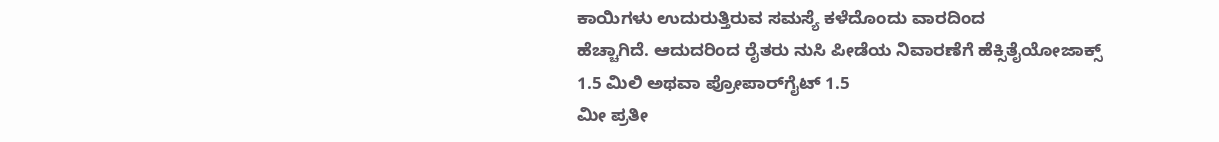ಕಾಯಿಗಳು ಉದುರುತ್ತಿರುವ ಸಮಸ್ಯೆ ಕಳೆದೊಂದು ವಾರದಿಂದ
ಹೆಚ್ಚಾಗಿದೆ. ಆದುದರಿಂದ ರೈತರು ನುಸಿ ಪೀಡೆಯ ನಿವಾರಣೆಗೆ ಹೆಕ್ಸಿತೈಯೋಜಾಕ್ಸ್ 1.5 ಮಿಲಿ ಅಥವಾ ಪ್ರೋಪಾರ್‌ಗೈಟ್ 1.5
ಮೀ ಪ್ರತೀ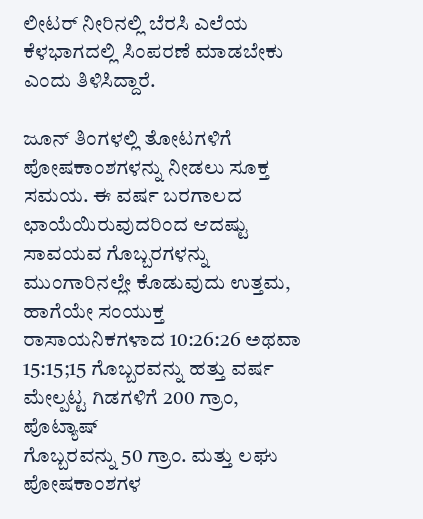ಲೀಟರ್ ನೀರಿನಲ್ಲಿ ಬೆರಸಿ ಎಲೆಯ ಕೆಳಭಾಗದಲ್ಲಿ ಸಿಂಪರಣೆ ಮಾಡಬೇಕು ಎಂದು ತಿಳಿಸಿದ್ದಾರೆ.

ಜೂನ್ ತಿಂಗಳಲ್ಲಿ ತೋಟಗಳಿಗೆ ಪೋಷಕಾಂಶಗಳನ್ನು ನೀಡಲು ಸೂಕ್ತ ಸಮಯ. ಈ ವರ್ಷ ಬರಗಾಲದ ಛಾಯೆಯಿರುವುದರಿಂದ ಆದಷ್ಟು ಸಾವಯವ ಗೊಬ್ಬರಗಳನ್ನು ಮುಂಗಾರಿನಲ್ಲೇ ಕೊಡುವುದು ಉತ್ತಮ, ಹಾಗೆಯೇ ಸಂಯುಕ್ತ
ರಾಸಾಯನಿಕಗಳಾದ 10:26:26 ಅಥವಾ 15:15;15 ಗೊಬ್ಬರವನ್ನು ಹತ್ತು ವರ್ಷ ಮೇಲ್ಪಟ್ಟ ಗಿಡಗಳಿಗೆ 200 ಗ್ರಾಂ, ಪೊಟ್ಯಾಷ್
ಗೊಬ್ಬರವನ್ನು 50 ಗ್ರಾಂ. ಮತ್ತು ಲಘು ಪೋಷಕಾಂಶಗಳ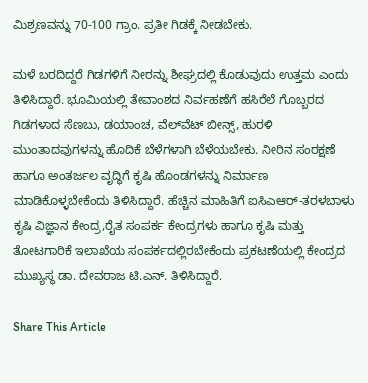ಮಿಶ್ರಣವನ್ನು 70-100 ಗ್ರಾಂ. ಪ್ರತೀ ಗಿಡಕ್ಕೆ ನೀಡಬೇಕು.

ಮಳೆ ಬರದಿದ್ದರೆ ಗಿಡಗಳಿಗೆ ನೀರನ್ನು ಶೀಘ್ರದಲ್ಲಿ ಕೊಡುವುದು ಉತ್ತಮ ಎಂದು ತಿಳಿಸಿದ್ದಾರೆ. ಭೂಮಿಯಲ್ಲಿ ತೇವಾಂಶದ ನಿರ್ವಹಣೆಗೆ ಹಸಿರೆಲೆ ಗೊಬ್ಬರದ ಗಿಡಗಳಾದ ಸೆಣಬು, ಡಯಾಂಚ, ವೆಲ್‌ವೆಟ್ ಬೀನ್ಸ್, ಹುರಳಿ
ಮುಂತಾದವುಗಳನ್ನು ಹೊದಿಕೆ ಬೆಳೆಗಳಾಗಿ ಬೆಳೆಯಬೇಕು. ನೀರಿನ ಸಂರಕ್ಷಣೆ ಹಾಗೂ ಅಂತರ್ಜಲ ವೃದ್ಧಿಗೆ ಕೃಷಿ ಹೊಂಡಗಳನ್ನು ನಿರ್ಮಾಣ ಮಾಡಿಕೊಳ್ಳಬೇಕೆಂದು ತಿಳಿಸಿದ್ದಾರೆ. ಹೆಚ್ಚಿನ ಮಾಹಿತಿಗೆ ಐಸಿಎಆರ್-ತರಳಬಾಳು ಕೃಷಿ ವಿಜ್ಞಾನ ಕೇಂದ್ರ,ರೈತ ಸಂಪರ್ಕ ಕೇಂದ್ರಗಳು ಹಾಗೂ ಕೃಷಿ ಮತ್ತು ತೋಟಗಾರಿಕೆ ಇಲಾಖೆಯ ಸಂಪರ್ಕದಲ್ಲಿರಬೇಕೆಂದು ಪ್ರಕಟಣೆಯಲ್ಲಿ ಕೇಂದ್ರದ ಮುಖ್ಯಸ್ಥ ಡಾ. ದೇವರಾಜ ಟಿ.ಎನ್. ತಿಳಿಸಿದ್ದಾರೆ.

Share This Article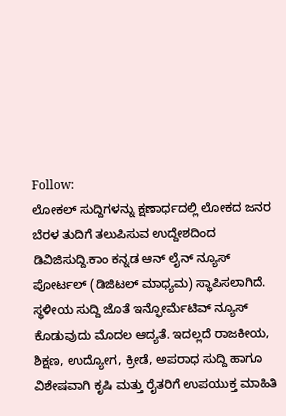Follow:
ಲೋಕಲ್ ಸುದ್ದಿಗಳನ್ನು ಕ್ಷಣಾರ್ಧದಲ್ಲಿ ಲೋಕದ ಜನರ ಬೆರಳ ತುದಿಗೆ ತಲುಪಿಸುವ ಉದ್ದೇಶದಿಂದ ಡಿವಿಜಿಸುದ್ದಿ.ಕಾಂ ಕನ್ನಡ ಆನ್ ಲೈನ್ ನ್ಯೂಸ್ ಪೋರ್ಟಲ್ (ಡಿಜಿಟಲ್ ಮಾಧ್ಯಮ) ಸ್ಥಾಪಿಸಲಾಗಿದೆ. ಸ್ಥಳೀಯ ಸುದ್ದಿ ಜೊತೆ ಇನ್ಫೋರ್ಮೆಟಿವ್ ನ್ಯೂಸ್ ಕೊಡುವುದು ಮೊದಲ ಆದ್ಯತೆ. ಇದಲ್ಲದೆ ರಾಜಕೀಯ, ಶಿಕ್ಷಣ, ಉದ್ಯೋಗ, ಕ್ರೀಡೆ, ಅಪರಾಧ ಸುದ್ದಿ ಹಾಗೂ ವಿಶೇಷವಾಗಿ ಕೃಷಿ ಮತ್ತು ರೈತರಿಗೆ ಉಪಯುಕ್ತ ಮಾಹಿತಿ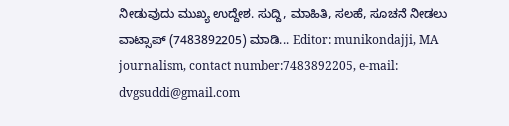ನೀಡುವುದು ಮುಖ್ಯ ಉದ್ದೇಶ. ಸುದ್ದಿ, ಮಾಹಿತಿ, ಸಲಹೆ, ಸೂಚನೆ ನೀಡಲು ವಾಟ್ಸಾಪ್ (7483892205) ಮಾಡಿ... Editor: munikondajji, MA journalism, contact number:7483892205, e-mail: dvgsuddi@gmail.com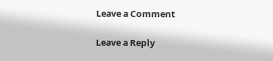Leave a Comment

Leave a Reply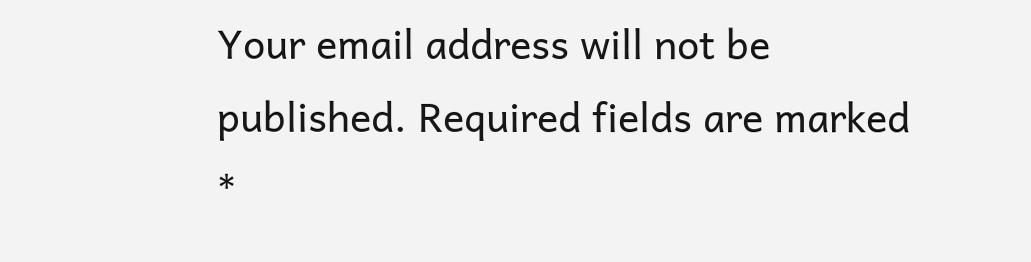Your email address will not be published. Required fields are marked *